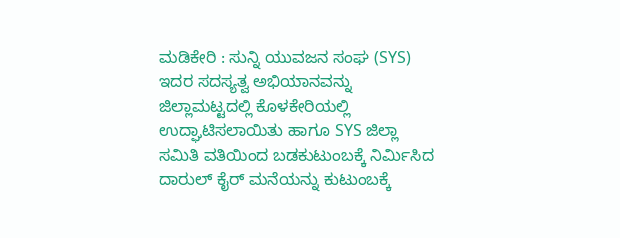ಮಡಿಕೇರಿ : ಸುನ್ನಿ ಯುವಜನ ಸಂಘ (SYS) ಇದರ ಸದಸ್ಯತ್ವ ಅಭಿಯಾನವನ್ನು ಜಿಲ್ಲಾಮಟ್ಟದಲ್ಲಿ ಕೊಳಕೇರಿಯಲ್ಲಿ ಉದ್ಘಾಟಿಸಲಾಯಿತು ಹಾಗೂ SYS ಜಿಲ್ಲಾ ಸಮಿತಿ ವತಿಯಿಂದ ಬಡಕುಟುಂಬಕ್ಕೆ ನಿರ್ಮಿಸಿದ ದಾರುಲ್ ಕೈರ್ ಮನೆಯನ್ನು ಕುಟುಂಬಕ್ಕೆ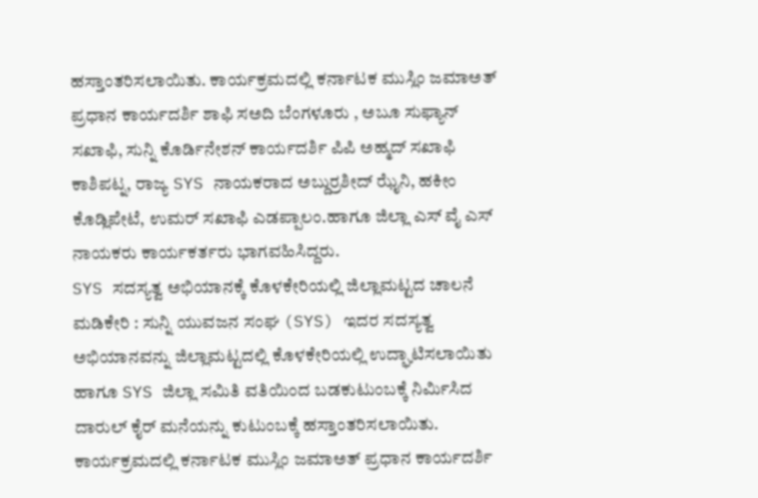ಹಸ್ತಾಂತರಿಸಲಾಯಿತು. ಕಾರ್ಯಕ್ರಮದಲ್ಲಿ ಕರ್ನಾಟಕ ಮುಸ್ಲಿಂ ಜಮಾಅತ್ ಪ್ರಧಾನ ಕಾರ್ಯದರ್ಶಿ ಶಾಫಿ ಸಅದಿ ಬೆಂಗಳೂರು , ಅಬೂ ಸುಫ್ಯಾನ್ ಸಖಾಫಿ, ಸುನ್ನಿ ಕೊರ್ಡಿನೇಶನ್ ಕಾರ್ಯದರ್ಶಿ ಪಿಪಿ ಅಹ್ಮದ್ ಸಖಾಫಿ ಕಾಶಿಪಟ್ನ, ರಾಜ್ಯ SYS ನಾಯಕರಾದ ಅಬ್ದುರ್ರಶೀದ್ ಝೈನಿ, ಹಕೀಂ ಕೊಡ್ಲಿಪೇಟೆ, ಉಮರ್ ಸಖಾಫಿ ಎಡಪ್ಪಾಲಂ.ಹಾಗೂ ಜಿಲ್ಲಾ ಎಸ್ ವೈ ಎಸ್ ನಾಯಕರು ಕಾರ್ಯಕರ್ತರು ಭಾಗವಹಿಸಿದ್ದರು.
SYS ಸದಸ್ಯತ್ವ ಅಭಿಯಾನಕ್ಕೆ ಕೊಳಕೇರಿಯಲ್ಲಿ ಜಿಲ್ಲಾಮಟ್ಟದ ಚಾಲನೆ
ಮಡಿಕೇರಿ : ಸುನ್ನಿ ಯುವಜನ ಸಂಘ (SYS) ಇದರ ಸದಸ್ಯತ್ವ ಅಭಿಯಾನವನ್ನು ಜಿಲ್ಲಾಮಟ್ಟದಲ್ಲಿ ಕೊಳಕೇರಿಯಲ್ಲಿ ಉದ್ಘಾಟಿಸಲಾಯಿತು ಹಾಗೂ SYS ಜಿಲ್ಲಾ ಸಮಿತಿ ವತಿಯಿಂದ ಬಡಕುಟುಂಬಕ್ಕೆ ನಿರ್ಮಿಸಿದ ದಾರುಲ್ ಕೈರ್ ಮನೆಯನ್ನು ಕುಟುಂಬಕ್ಕೆ ಹಸ್ತಾಂತರಿಸಲಾಯಿತು. ಕಾರ್ಯಕ್ರಮದಲ್ಲಿ ಕರ್ನಾಟಕ ಮುಸ್ಲಿಂ ಜಮಾಅತ್ ಪ್ರಧಾನ ಕಾರ್ಯದರ್ಶಿ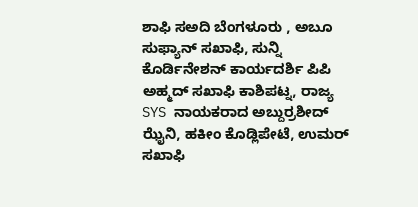ಶಾಫಿ ಸಅದಿ ಬೆಂಗಳೂರು , ಅಬೂ ಸುಫ್ಯಾನ್ ಸಖಾಫಿ, ಸುನ್ನಿ ಕೊರ್ಡಿನೇಶನ್ ಕಾರ್ಯದರ್ಶಿ ಪಿಪಿ ಅಹ್ಮದ್ ಸಖಾಫಿ ಕಾಶಿಪಟ್ನ, ರಾಜ್ಯ SYS ನಾಯಕರಾದ ಅಬ್ದುರ್ರಶೀದ್ ಝೈನಿ, ಹಕೀಂ ಕೊಡ್ಲಿಪೇಟೆ, ಉಮರ್ ಸಖಾಫಿ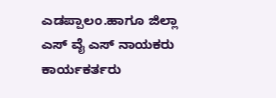ಎಡಪ್ಪಾಲಂ.ಹಾಗೂ ಜಿಲ್ಲಾ ಎಸ್ ವೈ ಎಸ್ ನಾಯಕರು ಕಾರ್ಯಕರ್ತರು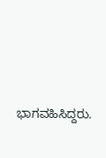ಭಾಗವಹಿಸಿದ್ದರು.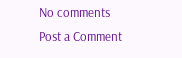No comments
Post a Comment